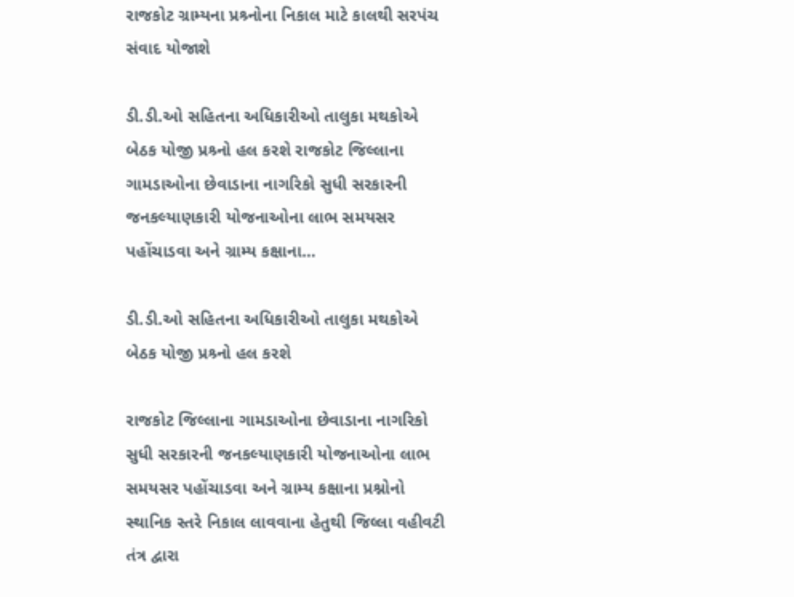રાજકોટ ગ્રામ્યના પ્રશ્ર્નોના નિકાલ માટે કાલથી સરપંચ સંવાદ યોજાશે

ડી.ડી.ઓ સહિતના અધિકારીઓ તાલુકા મથકોએ બેઠક યોજી પ્રશ્ર્નો હલ કરશે રાજકોટ જિલ્લાના ગામડાઓના છેવાડાના નાગરિકો સુધી સરકારની જનકલ્યાણકારી યોજનાઓના લાભ સમયસર પહોંચાડવા અને ગ્રામ્ય કક્ષાના…

ડી.ડી.ઓ સહિતના અધિકારીઓ તાલુકા મથકોએ બેઠક યોજી પ્રશ્ર્નો હલ કરશે

રાજકોટ જિલ્લાના ગામડાઓના છેવાડાના નાગરિકો સુધી સરકારની જનકલ્યાણકારી યોજનાઓના લાભ સમયસર પહોંચાડવા અને ગ્રામ્ય કક્ષાના પ્રશ્નોનો સ્થાનિક સ્તરે નિકાલ લાવવાના હેતુથી જિલ્લા વહીવટી તંત્ર દ્વારા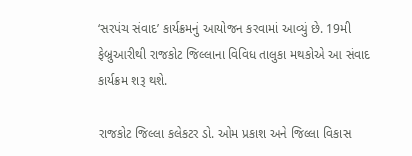‘સરપંચ સંવાદ’ કાર્યક્રમનું આયોજન કરવામાં આવ્યું છે. 19મી ફેબ્રુઆરીથી રાજકોટ જિલ્લાના વિવિધ તાલુકા મથકોએ આ સંવાદ કાર્યક્રમ શરૂ થશે.

રાજકોટ જિલ્લા કલેકટર ડો. ઓમ પ્રકાશ અને જિલ્લા વિકાસ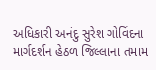અધિકારી અનંદુ સુરેશ ગોવિંદના માર્ગદર્શન હેઠળ જિલ્લાના તમામ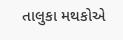તાલુકા મથકોએ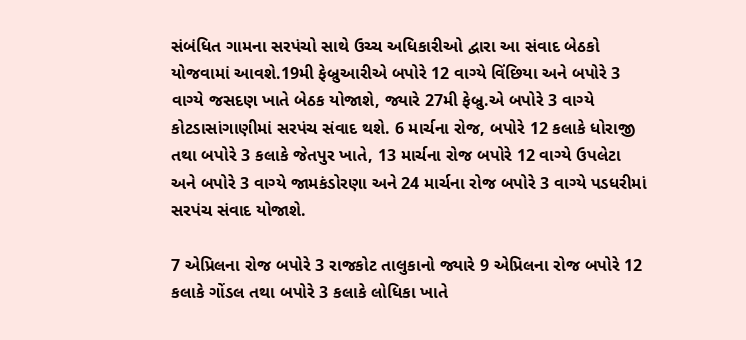સંબંધિત ગામના સરપંચો સાથે ઉચ્ચ અધિકારીઓ દ્વારા આ સંવાદ બેઠકો યોજવામાં આવશે.19મી ફેબ્રુઆરીએ બપોરે 12 વાગ્યે વિંછિયા અને બપોરે 3 વાગ્યે જસદણ ખાતે બેઠક યોજાશે, જ્યારે 27મી ફેબ્રુ.એ બપોરે 3 વાગ્યે કોટડાસાંગાણીમાં સરપંચ સંવાદ થશે. 6 માર્ચના રોજ, બપોરે 12 કલાકે ધોરાજી તથા બપોરે 3 કલાકે જેતપુર ખાતે, 13 માર્ચના રોજ બપોરે 12 વાગ્યે ઉપલેટા અને બપોરે 3 વાગ્યે જામકંડોરણા અને 24 માર્ચના રોજ બપોરે 3 વાગ્યે પડધરીમાં સરપંચ સંવાદ યોજાશે.

7 એપ્રિલના રોજ બપોરે 3 રાજકોટ તાલુકાનો જ્યારે 9 એપ્રિલના રોજ બપોરે 12 કલાકે ગોંડલ તથા બપોરે 3 કલાકે લોધિકા ખાતે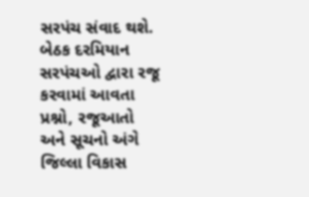સરપંચ સંવાદ થશે. બેઠક દરમિયાન સરપંચઓ દ્વારા રજૂ કરવામાં આવતા પ્રશ્નો, રજૂઆતો અને સૂચનો અંગે જિલ્લા વિકાસ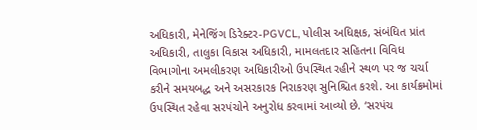અધિકારી, મેનેજિંગ ડિરેક્ટર-PGVCL, પોલીસ અધિક્ષક, સંબંધિત પ્રાંત અધિકારી, તાલુકા વિકાસ અધિકારી, મામલતદાર સહિતના વિવિધ વિભાગોના અમલીકરણ અધિકારીઓ ઉપસ્થિત રહીને સ્થળ પર જ ચર્ચા કરીને સમયબદ્ધ અને અસરકારક નિરાકરણ સુનિશ્ચિત કરશે. આ કાર્યક્રમોમાં ઉપસ્થિત રહેવા સરપંચોને અનુરોધ કરવામાં આવ્યો છે. ‘સરપંચ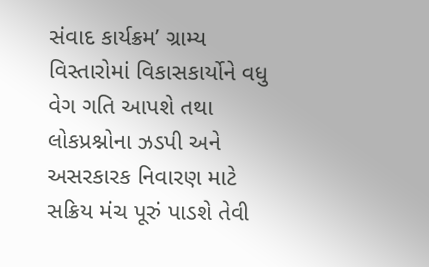સંવાદ કાર્યક્રમ’ ગ્રામ્ય વિસ્તારોમાં વિકાસકાર્યોને વધુ વેગ ગતિ આપશે તથા લોકપ્રશ્નોના ઝડપી અને અસરકારક નિવારણ માટે સક્રિય મંચ પૂરું પાડશે તેવી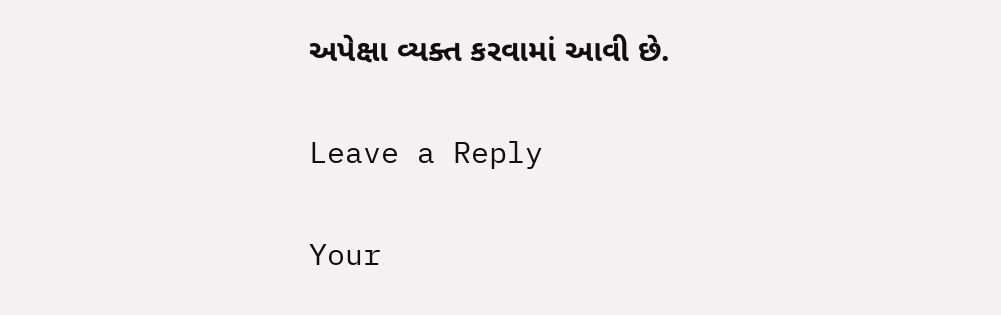અપેક્ષા વ્યક્ત કરવામાં આવી છે.

Leave a Reply

Your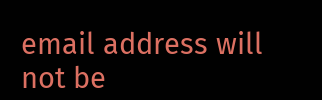email address will not be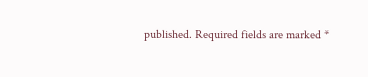published. Required fields are marked *